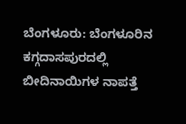ಬೆಂಗಳೂರು: ಬೆಂಗಳೂರಿನ ಕಗ್ಗದಾಸಪುರದಲ್ಲಿ ಬೀದಿನಾಯಿಗಳ ನಾಪತ್ತೆ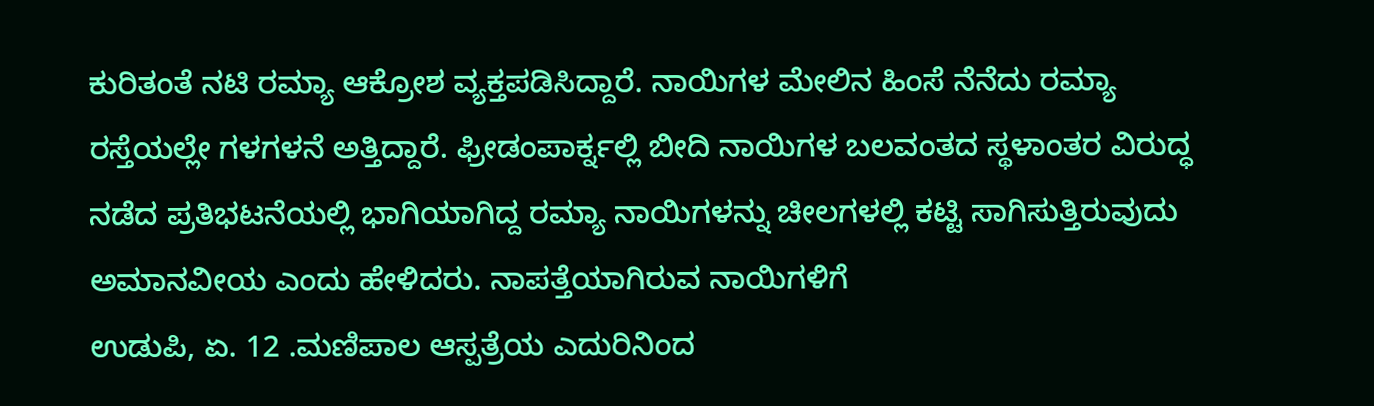ಕುರಿತಂತೆ ನಟಿ ರಮ್ಯಾ ಆಕ್ರೋಶ ವ್ಯಕ್ತಪಡಿಸಿದ್ದಾರೆ. ನಾಯಿಗಳ ಮೇಲಿನ ಹಿಂಸೆ ನೆನೆದು ರಮ್ಯಾ ರಸ್ತೆಯಲ್ಲೇ ಗಳಗಳನೆ ಅತ್ತಿದ್ದಾರೆ. ಫ್ರೀಡಂಪಾರ್ಕ್ನಲ್ಲಿ ಬೀದಿ ನಾಯಿಗಳ ಬಲವಂತದ ಸ್ಥಳಾಂತರ ವಿರುದ್ಧ ನಡೆದ ಪ್ರತಿಭಟನೆಯಲ್ಲಿ ಭಾಗಿಯಾಗಿದ್ದ ರಮ್ಯಾ ನಾಯಿಗಳನ್ನು ಚೀಲಗಳಲ್ಲಿ ಕಟ್ಟಿ ಸಾಗಿಸುತ್ತಿರುವುದು ಅಮಾನವೀಯ ಎಂದು ಹೇಳಿದರು. ನಾಪತ್ತೆಯಾಗಿರುವ ನಾಯಿಗಳಿಗೆ
ಉಡುಪಿ, ಏ. 12 .ಮಣಿಪಾಲ ಆಸ್ಪತ್ರೆಯ ಎದುರಿನಿಂದ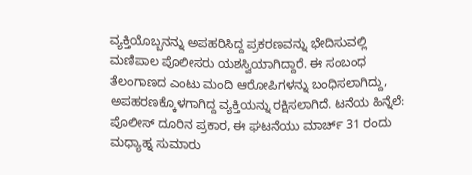ವ್ಯಕ್ತಿಯೊಬ್ಬನನ್ನು ಅಪಹರಿಸಿದ್ದ ಪ್ರಕರಣವನ್ನು ಭೇದಿಸುವಲ್ಲಿ ಮಣಿಪಾಲ ಪೊಲೀಸರು ಯಶಸ್ವಿಯಾಗಿದ್ದಾರೆ. ಈ ಸಂಬಂಧ ತೆಲಂಗಾಣದ ಎಂಟು ಮಂದಿ ಆರೋಪಿಗಳನ್ನು ಬಂಧಿಸಲಾಗಿದ್ದು, ಅಪಹರಣಕ್ಕೊಳಗಾಗಿದ್ದ ವ್ಯಕ್ತಿಯನ್ನು ರಕ್ಷಿಸಲಾಗಿದೆ. ಟನೆಯ ಹಿನ್ನೆಲೆ: ಪೊಲೀಸ್ ದೂರಿನ ಪ್ರಕಾರ, ಈ ಘಟನೆಯು ಮಾರ್ಚ್ 31 ರಂದು ಮಧ್ಯಾಹ್ನ ಸುಮಾರು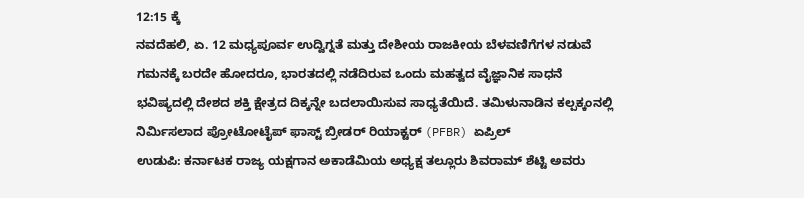12:15 ಕ್ಕೆ
ನವದೆಹಲಿ, ಏ. 12 ಮಧ್ಯಪೂರ್ವ ಉದ್ವಿಗ್ನತೆ ಮತ್ತು ದೇಶೀಯ ರಾಜಕೀಯ ಬೆಳವಣಿಗೆಗಳ ನಡುವೆ ಗಮನಕ್ಕೆ ಬರದೇ ಹೋದರೂ, ಭಾರತದಲ್ಲಿ ನಡೆದಿರುವ ಒಂದು ಮಹತ್ವದ ವೈಜ್ಞಾನಿಕ ಸಾಧನೆ ಭವಿಷ್ಯದಲ್ಲಿ ದೇಶದ ಶಕ್ತಿ ಕ್ಷೇತ್ರದ ದಿಕ್ಕನ್ನೇ ಬದಲಾಯಿಸುವ ಸಾಧ್ಯತೆಯಿದೆ. ತಮಿಳುನಾಡಿನ ಕಲ್ಪಕ್ಕಂನಲ್ಲಿ ನಿರ್ಮಿಸಲಾದ ಪ್ರೋಟೋಟೈಪ್ ಫಾಸ್ಟ್ ಬ್ರೀಡರ್ ರಿಯಾಕ್ಟರ್ (PFBR) ಏಪ್ರಿಲ್
ಉಡುಪಿ: ಕರ್ನಾಟಕ ರಾಜ್ಯ ಯಕ್ಷಗಾನ ಅಕಾಡೆಮಿಯ ಅಧ್ಯಕ್ಷ ತಲ್ಲೂರು ಶಿವರಾಮ್ ಶೆಟ್ಟಿ ಅವರು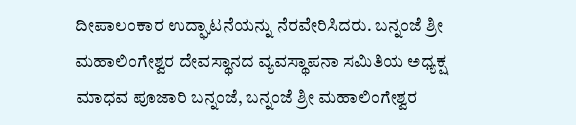ದೀಪಾಲಂಕಾರ ಉದ್ಘಾಟನೆಯನ್ನು ನೆರವೇರಿಸಿದರು. ಬನ್ನಂಜೆ ಶ್ರೀ ಮಹಾಲಿಂಗೇಶ್ವರ ದೇವಸ್ಥಾನದ ವ್ಯವಸ್ಥಾಪನಾ ಸಮಿತಿಯ ಅಧ್ಯಕ್ಷ ಮಾಧವ ಪೂಜಾರಿ ಬನ್ನಂಜೆ, ಬನ್ನಂಜೆ ಶ್ರೀ ಮಹಾಲಿಂಗೇಶ್ವರ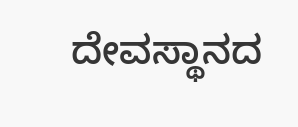ದೇವಸ್ಥಾನದ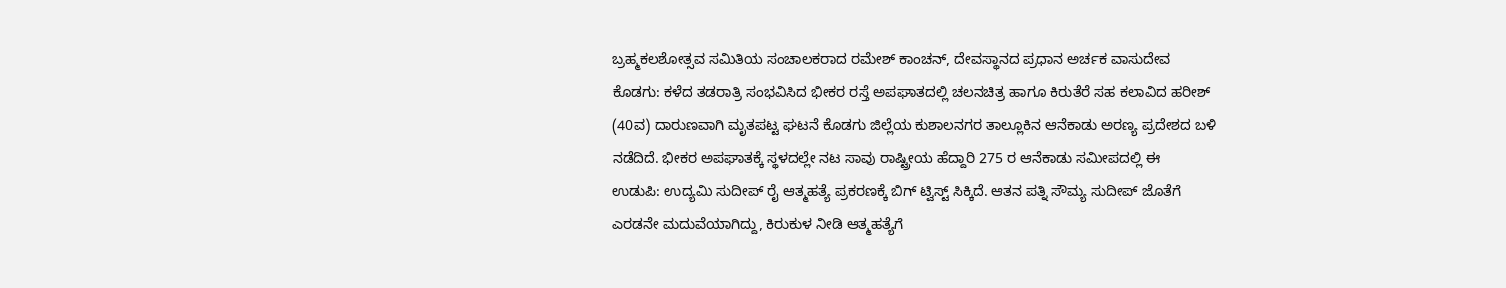ಬ್ರಹ್ಮಕಲಶೋತ್ಸವ ಸಮಿತಿಯ ಸಂಚಾಲಕರಾದ ರಮೇಶ್ ಕಾಂಚನ್, ದೇವಸ್ಥಾನದ ಪ್ರಧಾನ ಅರ್ಚಕ ವಾಸುದೇವ
ಕೊಡಗು: ಕಳೆದ ತಡರಾತ್ರಿ ಸಂಭವಿಸಿದ ಭೀಕರ ರಸ್ತೆ ಅಪಘಾತದಲ್ಲಿ ಚಲನಚಿತ್ರ ಹಾಗೂ ಕಿರುತೆರೆ ಸಹ ಕಲಾವಿದ ಹರೀಶ್ (40ವ) ದಾರುಣವಾಗಿ ಮೃತಪಟ್ಟ ಘಟನೆ ಕೊಡಗು ಜಿಲ್ಲೆಯ ಕುಶಾಲನಗರ ತಾಲ್ಲೂಕಿನ ಆನೆಕಾಡು ಅರಣ್ಯ ಪ್ರದೇಶದ ಬಳಿ ನಡೆದಿದೆ. ಭೀಕರ ಅಪಘಾತಕ್ಕೆ ಸ್ಥಳದಲ್ಲೇ ನಟ ಸಾವು ರಾಷ್ಟ್ರೀಯ ಹೆದ್ದಾರಿ 275 ರ ಆನೆಕಾಡು ಸಮೀಪದಲ್ಲಿ ಈ
ಉಡುಪಿ: ಉದ್ಯಮಿ ಸುದೀಪ್ ರೈ ಆತ್ಮಹತ್ಯೆ ಪ್ರಕರಣಕ್ಕೆ ಬಿಗ್ ಟ್ವಿಸ್ಟ್ ಸಿಕ್ಕಿದೆ. ಆತನ ಪತ್ನಿ ಸೌಮ್ಯ ಸುದೀಪ್ ಜೊತೆಗೆ ಎರಡನೇ ಮದುವೆಯಾಗಿದ್ದು, ಕಿರುಕುಳ ನೀಡಿ ಆತ್ಮಹತ್ಯೆಗೆ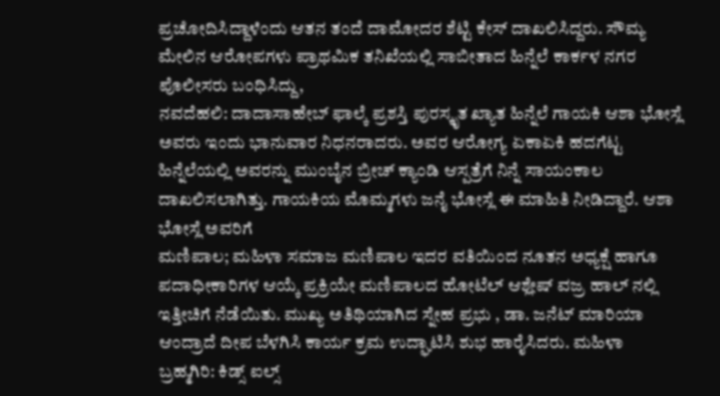ಪ್ರಚೋದಿಸಿದ್ದಾಳೆಂದು ಆತನ ತಂದೆ ದಾಮೋದರ ಶೆಟ್ಟಿ ಕೇಸ್ ದಾಖಲಿಸಿದ್ದರು. ಸೌಮ್ಯ ಮೇಲಿನ ಆರೋಪಗಳು ಪ್ರಾಥಮಿಕ ತನಿಖೆಯಲ್ಲಿ ಸಾಬೀತಾದ ಹಿನ್ನೆಲೆ ಕಾರ್ಕಳ ನಗರ ಪೊಲೀಸರು ಬಂಧಿಸಿದ್ದು,
ನವದೆಹಲಿ: ದಾದಾಸಾಹೇಬ್ ಫಾಲ್ಕೆ ಪ್ರಶಸ್ತಿ ಪುರಸ್ಕೃತ ಖ್ಯಾತ ಹಿನ್ನೆಲೆ ಗಾಯಕಿ ಆಶಾ ಭೋಸ್ಲೆ ಅವರು ಇಂದು ಭಾನುವಾರ ನಿಧನರಾದರು. ಅವರ ಆರೋಗ್ಯ ಏಕಾಏಕಿ ಹದಗೆಟ್ಟ ಹಿನ್ನೆಲೆಯಲ್ಲಿ ಅವರನ್ನು ಮುಂಬೈನ ಬ್ರೀಚ್ ಕ್ಯಾಂಡಿ ಆಸ್ಪತ್ರೆಗೆ ನಿನ್ನೆ ಸಾಯಂಕಾಲ ದಾಖಲಿಸಲಾಗಿತ್ತು. ಗಾಯಕಿಯ ಮೊಮ್ಮಗಳು ಜನೈ ಭೋಸ್ಲೆ ಈ ಮಾಹಿತಿ ನೀಡಿದ್ದಾರೆ. ಆಶಾ ಭೋಸ್ಲೆ ಅವರಿಗೆ
ಮಣಿಪಾಲ; ಮಹಿಳಾ ಸಮಾಜ ಮಣಿಪಾಲ ಇದರ ವತಿಯಿಂದ ನೂತನ ಅಧ್ಯಕ್ಷೆ ಹಾಗೂ ಪದಾಧೀಕಾರಿಗಳ ಆಯ್ಕೆ ಪ್ರಕ್ರಿಯೇ ಮಣಿಪಾಲದ ಹೋಟೆಲ್ ಆಶ್ಲೇಷ್ ವಜ್ರ ಹಾಲ್ ನಲ್ಲಿ ಇತ್ತೀಚಿಗೆ ನೆಡೆಯಿತು. ಮುಖ್ಯ ಅತಿಥಿಯಾಗಿದ ಸ್ನೇಹ ಪ್ರಭು , ಡಾ. ಜನೆಟ್ ಮಾರಿಯಾ ಆಂದ್ರಾದೆ ದೀಪ ಬೆಳಗಿಸಿ ಕಾರ್ಯ ಕ್ರಮ ಉದ್ಘಾಟಿಸಿ ಶುಭ ಹಾರೈಸಿದರು. ಮಹಿಳಾ
ಬ್ರಹ್ಮಗಿರಿ: ಕಿಡ್ಸ್ ಐಲ್ಸ್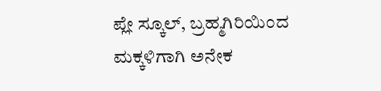ಪ್ಲೇ ಸ್ಕೂಲ್, ಬ್ರಹ್ಮಗಿರಿಯಿಂದ ಮಕ್ಕಳಿಗಾಗಿ ಅನೇಕ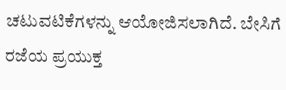ಚಟುವಟಿಕೆಗಳನ್ನು ಆಯೋಜಿಸಲಾಗಿದೆ. ಬೇಸಿಗೆ ರಜೆಯ ಪ್ರಯುಕ್ತ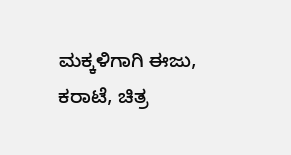ಮಕ್ಕಳಿಗಾಗಿ ಈಜು, ಕರಾಟೆ, ಚಿತ್ರ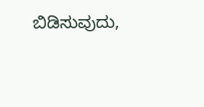ಬಿಡಿಸುವುದು,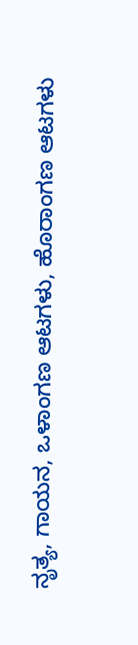ನೃತ್ಯ, ಗಾಯನ, ಒಳಾಂಗಣ ಆಟಗಳು, ಹೊರಾಂಗಣ ಆಟಗಳು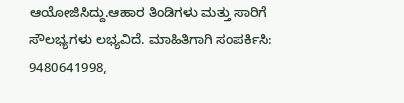ಆಯೋಜಿಸಿದ್ದು.ಆಹಾರ ತಿಂಡಿಗಳು ಮತ್ತು ಸಾರಿಗೆ ಸೌಲಭ್ಯಗಳು ಲಭ್ಯವಿದೆ. ಮಾಹಿತಿಗಾಗಿ ಸಂಪರ್ಕಿಸಿ: 9480641998,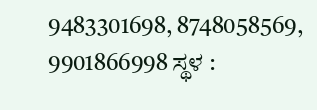9483301698, 8748058569, 9901866998 ಸ್ಥಳ :